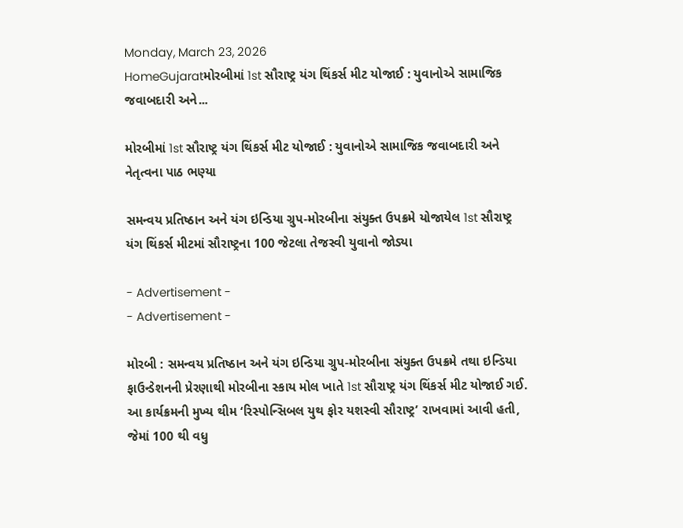Monday, March 23, 2026
HomeGujaratમોરબીમાં 1st સૌરાષ્ટ્ર યંગ થિંકર્સ મીટ યોજાઈ : યુવાનોએ સામાજિક જવાબદારી અને...

મોરબીમાં 1st સૌરાષ્ટ્ર યંગ થિંકર્સ મીટ યોજાઈ : યુવાનોએ સામાજિક જવાબદારી અને નેતૃત્વના પાઠ ભણ્યા

સમન્વય પ્રતિષ્ઠાન અને યંગ ઇન્ડિયા ગ્રુપ-મોરબીના સંયુક્ત ઉપક્રમે યોજાયેલ 1st સૌરાષ્ટ્ર યંગ થિંકર્સ મીટમાં સૌરાષ્ટ્રના 100 જેટલા તેજસ્વી યુવાનો જોડ્યા

- Advertisement -
- Advertisement -

મોરબી : સમન્વય પ્રતિષ્ઠાન અને યંગ ઇન્ડિયા ગ્રુપ-મોરબીના સંયુક્ત ઉપક્રમે તથા ઇન્ડિયા ફાઉન્ડેશનની પ્રેરણાથી મોરબીના સ્કાય મોલ ખાતે 1st સૌરાષ્ટ્ર યંગ થિંકર્સ મીટ યોજાઈ ગઈ. આ કાર્યક્રમની મુખ્ય થીમ ‘રિસ્પોન્સિબલ યુથ ફોર યશસ્વી સૌરાષ્ટ્ર’ રાખવામાં આવી હતી, જેમાં 100 થી વધુ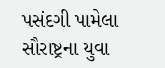પસંદગી પામેલા સૌરાષ્ટ્રના યુવા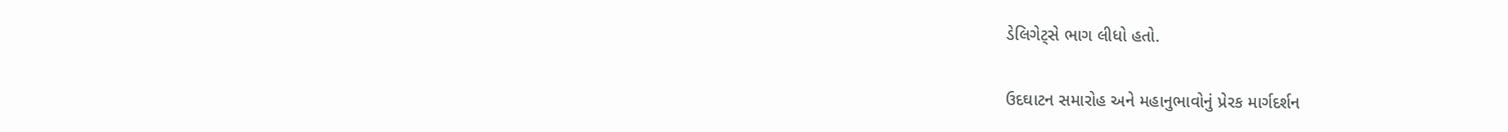ડેલિગેટ્સે ભાગ લીધો હતો.

ઉદઘાટન સમારોહ અને મહાનુભાવોનું પ્રેરક માર્ગદર્શન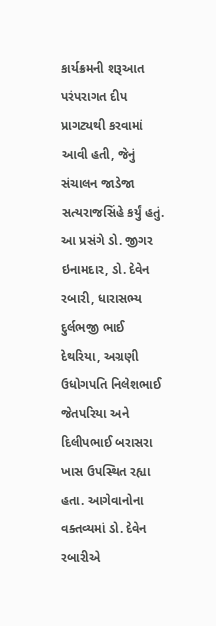કાર્યક્રમની શરૂઆત પરંપરાગત દીપ પ્રાગટ્યથી કરવામાં આવી હતી, જેનું સંચાલન જાડેજા સત્યરાજસિંહે કર્યું હતું. આ પ્રસંગે ડો. જીગર ઇનામદાર, ડો. દેવેન રબારી, ધારાસભ્ય દુર્લભજી ભાઈ દેથરિયા, અગ્રણી ઉધોગપતિ નિલેશભાઈ જેતપરિયા અને દિલીપભાઈ બરાસરા ખાસ ઉપસ્થિત રહ્યા હતા. આગેવાનોના વક્તવ્યમાં ડો. દેવેન રબારીએ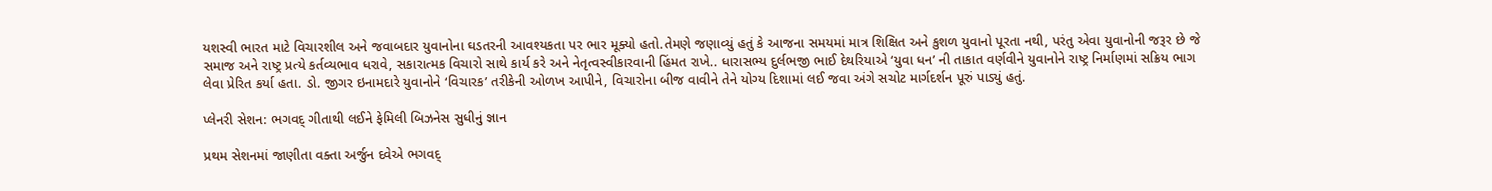યશસ્વી ભારત માટે વિચારશીલ અને જવાબદાર યુવાનોના ઘડતરની આવશ્યકતા પર ભાર મૂક્યો હતો.તેમણે જણાવ્યું હતું કે આજના સમયમાં માત્ર શિક્ષિત અને કુશળ યુવાનો પૂરતા નથી, પરંતુ એવા યુવાનોની જરૂર છે જે સમાજ અને રાષ્ટ્ર પ્રત્યે કર્તવ્યભાવ ધરાવે, સકારાત્મક વિચારો સાથે કાર્ય કરે અને નેતૃત્વસ્વીકારવાની હિંમત રાખે.. ધારાસભ્ય દુર્લભજી ભાઈ દેથરિયાએ ‘યુવા ધન’ ની તાકાત વર્ણવીને યુવાનોને રાષ્ટ્ર નિર્માણમાં સક્રિય ભાગ લેવા પ્રેરિત કર્યા હતા. ડો. જીગર ઇનામદારે યુવાનોને ‘વિચારક’ તરીકેની ઓળખ આપીને, વિચારોના બીજ વાવીને તેને યોગ્ય દિશામાં લઈ જવા અંગે સચોટ માર્ગદર્શન પૂરું પાડ્યું હતું.

પ્લેનરી સેશન: ભગવદ્ ગીતાથી લઈને ફેમિલી બિઝનેસ સુધીનું જ્ઞાન

પ્રથમ સેશનમાં જાણીતા વક્તા અર્જુન દવેએ ભગવદ્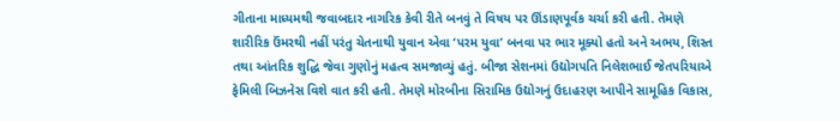ગીતાના માધ્યમથી જવાબદાર નાગરિક કેવી રીતે બનવું તે વિષય પર ઊંડાણપૂર્વક ચર્ચા કરી હતી. તેમણે શારીરિક ઉંમરથી નહીં પરંતુ ચેતનાથી યુવાન એવા ‘પરમ યુવા’ બનવા પર ભાર મૂક્યો હતો અને અભય, શિસ્ત તથા આંતરિક શુદ્ધિ જેવા ગુણોનું મહત્વ સમજાવ્યું હતું. બીજા સેશનમાં ઉદ્યોગપતિ નિલેશભાઈ જેતપરિયાએ ફેમિલી બિઝનેસ વિશે વાત કરી હતી. તેમણે મોરબીના સિરામિક ઉદ્યોગનું ઉદાહરણ આપીને સામૂહિક વિકાસ,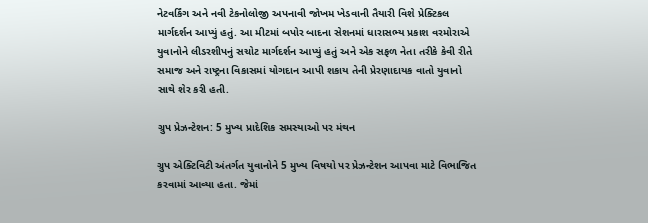નેટવર્કિંગ અને નવી ટેકનોલોજી અપનાવી જોખમ ખેડવાની તૈયારી વિશે પ્રેક્ટિકલ માર્ગદર્શન આપ્યું હતું. આ મીટમાં બપોર બાદના સેશનમાં ધારાસભ્ય પ્રકાશ વરમોરાએ યુવાનોને લીડરશીપનું સચોટ માર્ગદર્શન આપ્યું હતું અને એક સફળ નેતા તરીકે કેવી રીતે સમાજ અને રાષ્ટ્રના વિકાસમાં યોગદાન આપી શકાય તેની પ્રેરણાદાયક વાતો યુવાનો સાથે શેર કરી હતી.

ગ્રુપ પ્રેઝન્ટેશન: 5 મુખ્ય પ્રાદેશિક સમસ્યાઓ પર મંથન

ગ્રુપ એક્ટિવિટી અંતર્ગત યુવાનોને 5 મુખ્ય વિષયો પર પ્રેઝન્ટેશન આપવા માટે વિભાજિત કરવામાં આવ્યા હતા. જેમાં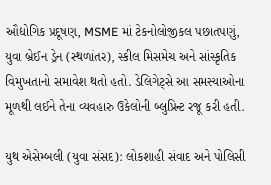ઔદ્યોગિક પ્રદૂષણ, MSME માં ટેકનોલોજીકલ પછાતપણું, યુવા બ્રેઈન ડ્રેન (સ્થળાંતર), સ્કીલ મિસમેચ અને સાંસ્કૃતિક વિમુખતાનો સમાવેશ થતો હતો. ડેલિગેટ્સે આ સમસ્યાઓના મૂળથી લઈને તેના વ્યવહારુ ઉકેલોની બ્લુપ્રિન્ટ રજૂ કરી હતી.

યુથ એસેમ્બલી (યુવા સંસદ): લોકશાહી સંવાદ અને પોલિસી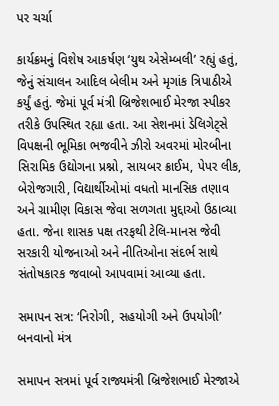પર ચર્ચા

કાર્યક્રમનું વિશેષ આકર્ષણ ‘યુથ એસેમ્બલી’ રહ્યું હતું, જેનું સંચાલન આદિલ બેલીમ અને મૃગાંક ત્રિપાઠીએ કર્યું હતું. જેમાં પૂર્વ મંત્રી બ્રિજેશભાઈ મેરજા સ્પીકર તરીકે ઉપસ્થિત રહ્યા હતા. આ સેશનમાં ડેલિગેટ્સે વિપક્ષની ભૂમિકા ભજવીને ઝીરો અવરમાં મોરબીના સિરામિક ઉદ્યોગના પ્રશ્નો, સાયબર ક્રાઈમ, પેપર લીક, બેરોજગારી, વિદ્યાર્થીઓમાં વધતો માનસિક તણાવ અને ગ્રામીણ વિકાસ જેવા સળગતા મુદ્દાઓ ઉઠાવ્યા હતા. જેના શાસક પક્ષ તરફથી ટેલિ-માનસ જેવી સરકારી યોજનાઓ અને નીતિઓના સંદર્ભ સાથે સંતોષકારક જવાબો આપવામાં આવ્યા હતા.

સમાપન સત્ર: ‘નિરોગી, સહયોગી અને ઉપયોગી’ બનવાનો મંત્ર

સમાપન સત્રમાં પૂર્વ રાજ્યમંત્રી બ્રિજેશભાઈ મેરજાએ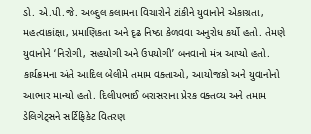ડો. એ.પી.જે. અબ્દુલ કલામના વિચારોને ટાંકીને યુવાનોને એકાગ્રતા, મહત્વાકાંક્ષા, પ્રમાણિકતા અને દૃઢ નિષ્ઠા કેળવવા અનુરોધ કર્યો હતો. તેમણે યુવાનોને ‘નિરોગી, સહયોગી અને ઉપયોગી’ બનવાનો મંત્ર આપ્યો હતો. કાર્યક્રમના અંતે આદિલ બેલીમે તમામ વક્તાઓ, આયોજકો અને યુવાનોનો આભાર માન્યો હતો. દિલીપભાઈ બરાસરાના પ્રેરક વક્તવ્ય અને તમામ ડેલિગેટ્સને સર્ટિફિકેટ વિતરણ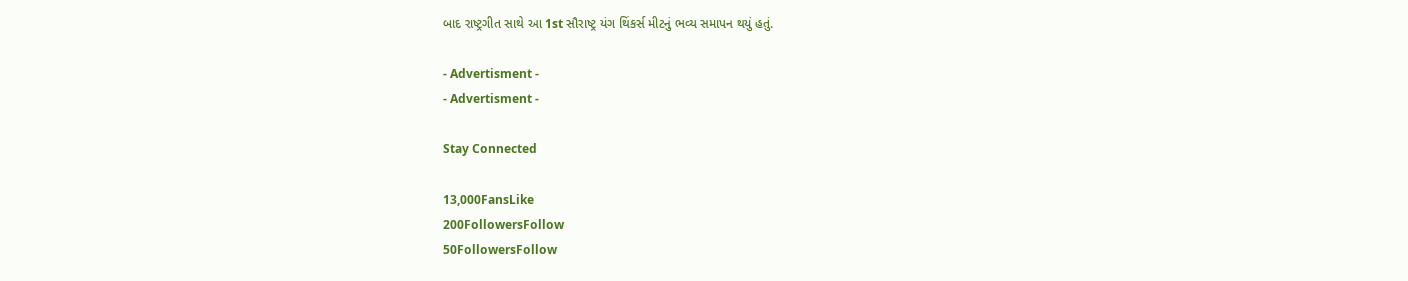બાદ રાષ્ટ્રગીત સાથે આ 1st સૌરાષ્ટ્ર યંગ થિંકર્સ મીટનું ભવ્ય સમાપન થયું હતું.

- Advertisment -
- Advertisment -

Stay Connected

13,000FansLike
200FollowersFollow
50FollowersFollow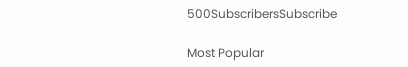500SubscribersSubscribe

Most Popular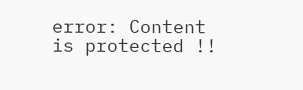error: Content is protected !!